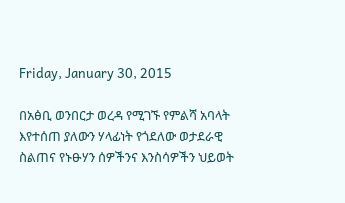Friday, January 30, 2015

በአፅቢ ወንበርታ ወረዳ የሚገኙ የምልሻ አባላት እየተሰጠ ያለውን ሃላፊነት የጎደለው ወታደራዊ ስልጠና የኑፁሃን ሰዎችንና እንስሳዎችን ህይወት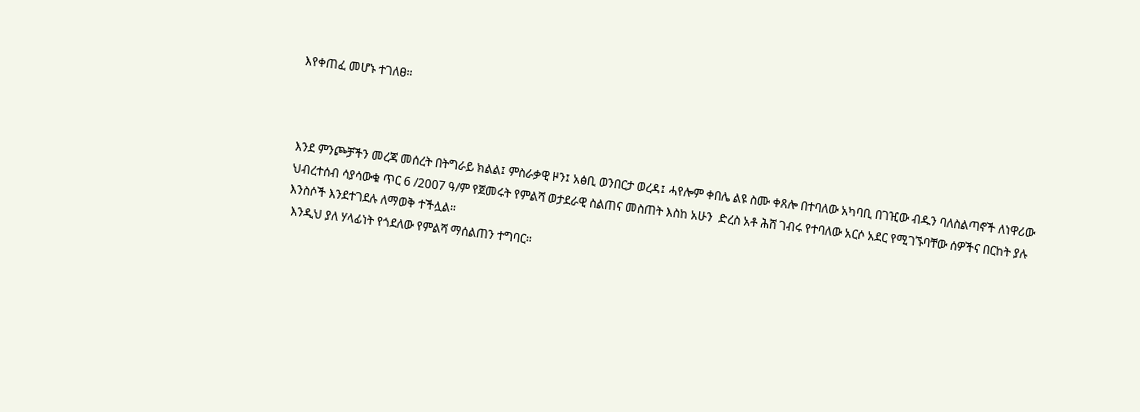እየቀጠፈ መሆኑ ተገለፀ።



እንደ ምንጮቻችን መረጃ መሰረት በትግራይ ክልል፤ ምስራቃዊ ዞን፤ አፅቢ ወንበርታ ወረዳ፤ ሓየሎም ቀበሌ ልዩ ስሙ ቀጸሎ በተባለው አካባቢ በገዢው ብዱን ባለስልጣኖች ለነዋሪው ህብረተሰብ ሳያሳውቁ ጥር 6 /2007 ዓ/ም የጀመሩት የምልሻ ወታደራዊ ስልጠና መስጠት እስከ አሁን  ድረስ አቶ ሕሸ ገብሩ የተባለው አርሶ አደር የሚገኙባቸው ሰዎችና በርከት ያሉ እንስሶች እንደተገደሉ ለማወቅ ተችሏል።
 እንዲህ ያለ ሃላፊነት የጎደለው የምልሻ ማሰልጠን ተግባር።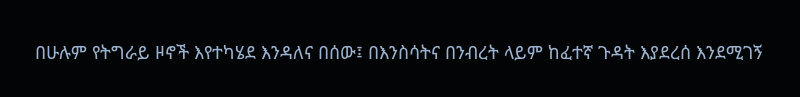በሁሉም የትግራይ ዞኖች እየተካሄደ እንዳለና በሰው፤ በእንስሳትና በንብረት ላይም ከፈተኛ ጉዳት እያደረሰ እንደሚገኝ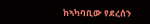ከኣካባቢው የደረሰን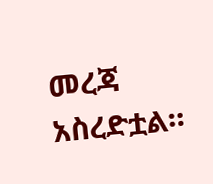መረጃ አስረድቷል።